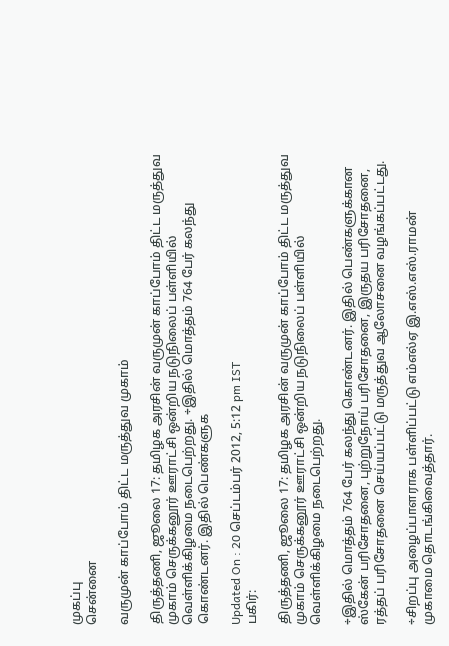முகப்பு
சென்னை

வருமுன் காப்போம் திட்ட மருத்துவ முகாம்

திருத்தணி, ஜூலை 17: தமிழக அரசின் வருமுன் காப்போம் திட்ட மருத்துவ முகாம் செருக்கனூர் ஊராட்சி ஒன்றிய நடுநிலைப் பள்ளியில் வெள்ளிக்கிழமை நடைபெற்றது. ÷இதில் மொத்தம் 764 பேர் கலந்து கொண்டனர். இதில் பெண்களுக

Updated On : 20 செப்டம்பர் 2012, 5:12 pm IST
பகிர்:

திருத்தணி, ஜூலை 17: தமிழக அரசின் வருமுன் காப்போம் திட்ட மருத்துவ முகாம் செருக்கனூர் ஊராட்சி ஒன்றிய நடுநிலைப் பள்ளியில் வெள்ளிக்கிழமை நடைபெற்றது.

÷இதில் மொத்தம் 764 பேர் கலந்து கொண்டனர். இதில் பெண்களுக்கான ஸ்கேன் பரிசோதனை, புற்றுநோய் பரிசோதனை, இருதய பரிசோதனை, ரத்தப் பரிசோதனை செய்யப்பட்டு மருத்துவ ஆலோசனை வழங்கப்பட்டது.

÷சிறப்பு அழைப்பாளராக பள்ளிப்பட்டு எம்எல்ஏ இ.எஸ்.எஸ்.ராமன் முகாமை தொடங்கிவைத்தார்.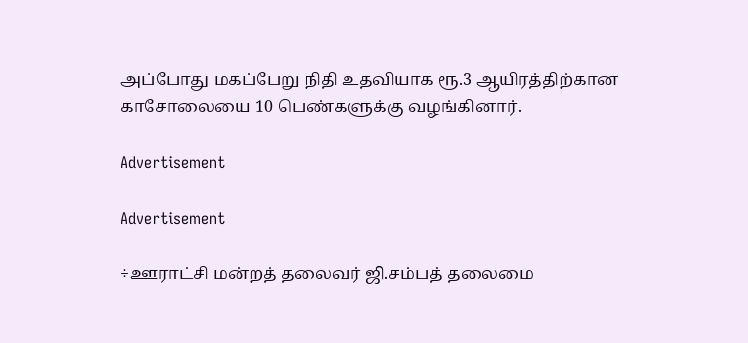அப்போது மகப்பேறு நிதி உதவியாக ரூ.3 ஆயிரத்திற்கான காசோலையை 10 பெண்களுக்கு வழங்கினார்.

Advertisement

Advertisement

÷ஊராட்சி மன்றத் தலைவர் ஜி.சம்பத் தலைமை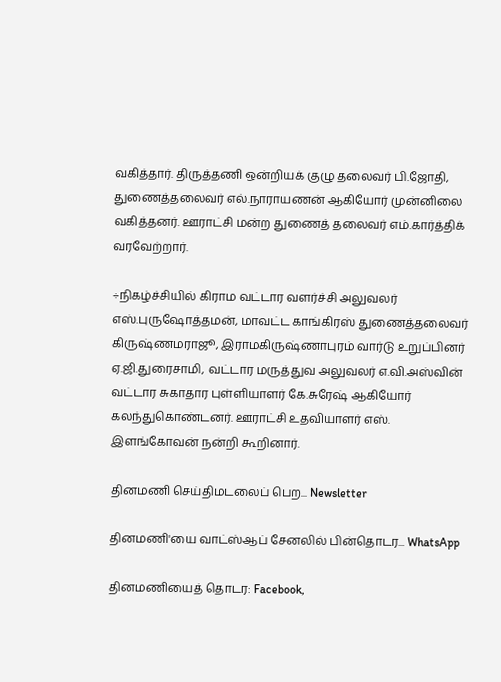வகித்தார். திருத்தணி ஒன்றியக் குழு தலைவர் பி.ஜோதி, துணைத்தலைவர் எல்.நாராயணன் ஆகியோர் முன்னிலை வகித்தனர். ஊராட்சி மன்ற துணைத் தலைவர் எம்.கார்த்திக் வரவேற்றார்.

÷நிகழ்ச்சியில் கிராம வட்டார வளர்ச்சி அலுவலர் எஸ்.புருஷோத்தமன், மாவட்ட காங்கிரஸ் துணைத்தலைவர் கிருஷ்ணமராஜூ, இராமகிருஷ்ணாபுரம் வார்டு உறுப்பினர் ஏ.ஜி.துரைசாமி, வட்டார மருத்துவ அலுவலர் எ.வி.அஸ்வின் வட்டார சுகாதார புள்ளியாளர் கே.சுரேஷ் ஆகியோர் கலந்துகொண்டனர். ஊராட்சி உதவியாளர் எஸ். இளங்கோவன் நன்றி கூறினார்.

தினமணி செய்திமடலைப் பெற... Newsletter

தினமணி'யை வாட்ஸ்ஆப் சேனலில் பின்தொடர... WhatsApp

தினமணியைத் தொடர: Facebook,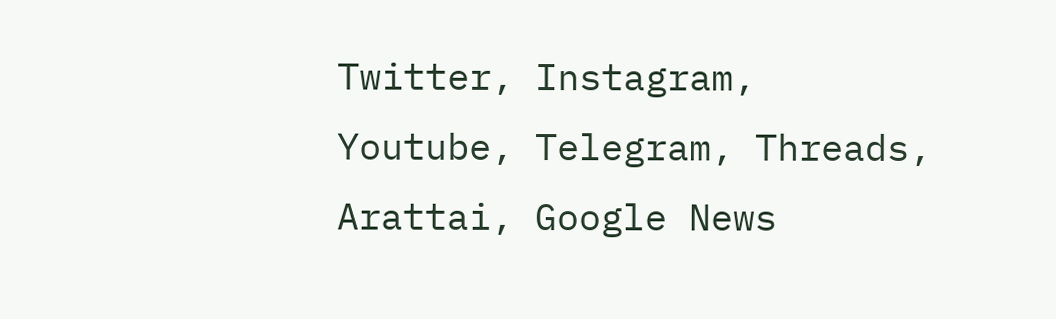Twitter, Instagram, Youtube, Telegram, Threads, Arattai, Google News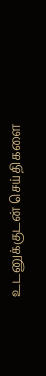உடனுக்குடன் செய்திகளை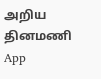அறிய தினமணி App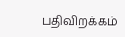பதிவிறக்கம்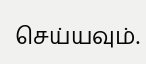செய்யவும்.